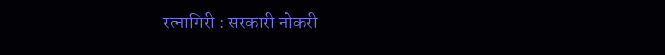रत्नागिरी : सरकारी नोकरी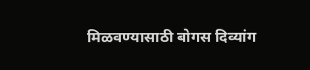मिळवण्यासाठी बोगस दिव्यांग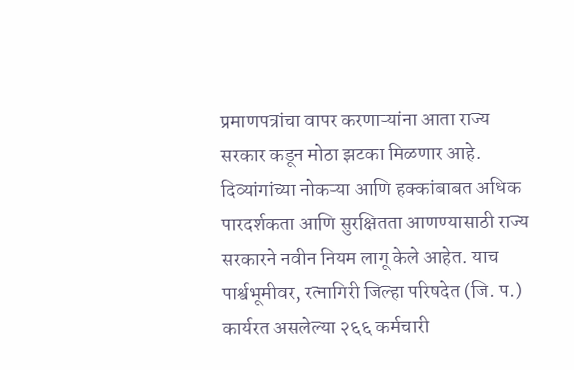प्रमाणपत्रांचा वापर करणाऱ्यांना आता राज्य सरकार कडून मोठा झटका मिळणार आहे. दिव्यांगांच्या नोकऱ्या आणि हक्कांबाबत अधिक पारदर्शकता आणि सुरक्षितता आणण्यासाठी राज्य सरकारने नवीन नियम लागू केले आहेत. याच पार्श्वभूमीवर, रत्नागिरी जिल्हा परिषदेत (जि. प.) कार्यरत असलेल्या २६६ कर्मचारी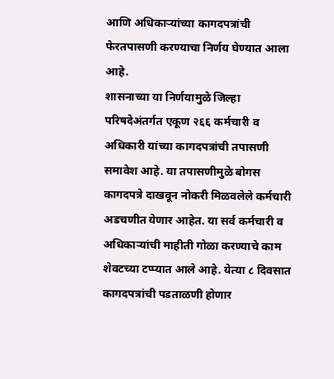आणि अधिकाऱ्यांच्या कागदपत्रांची फेरतपासणी करण्याचा निर्णय घेण्यात आला आहे.
शासनाच्या या निर्णयामुळे जिल्हा परिषदेअंतर्गत एकूण २६६ कर्मचारी व अधिकारी यांच्या कागदपत्रांची तपासणी समावेश आहे. या तपासणीमुळे बोगस कागदपत्रे दाखवून नोकरी मिळवलेले कर्मचारी अडचणीत येणार आहेत. या सर्व कर्मचारी व अधिकाऱ्यांची माहीती गोळा करण्याचे काम शेवटच्या टप्प्यात आले आहे. येत्या ८ दिवसात कागदपत्रांची पडताळणी होणार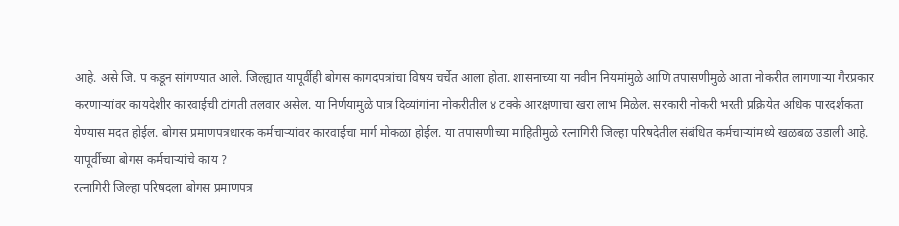आहे. असे जि. प कडून सांगण्यात आले. जिल्ह्यात यापूर्वीही बोगस कागदपत्रांचा विषय चर्चेत आला होता. शासनाच्या या नवीन नियमांमुळे आणि तपासणीमुळे आता नोकरीत लागणाऱ्या गैरप्रकार करणाऱ्यांवर कायदेशीर कारवाईची टांगती तलवार असेल. या निर्णयामुळे पात्र दिव्यांगांना नोकरीतील ४ टक्के आरक्षणाचा खरा लाभ मिळेल. सरकारी नोकरी भरती प्रक्रियेत अधिक पारदर्शकता येण्यास मदत होईल. बोगस प्रमाणपत्रधारक कर्मचाऱ्यांवर कारवाईचा मार्ग मोकळा होईल. या तपासणीच्या माहितीमुळे रत्नागिरी जिल्हा परिषदेतील संबंधित कर्मचाऱ्यांमध्ये खळबळ उडाली आहे.
यापूर्वीच्या बोगस कर्मचाऱ्यांचे काय ?
रत्नागिरी जिल्हा परिषदला बोगस प्रमाणपत्र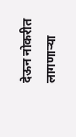देऊन नोकरीत लागणाऱ्या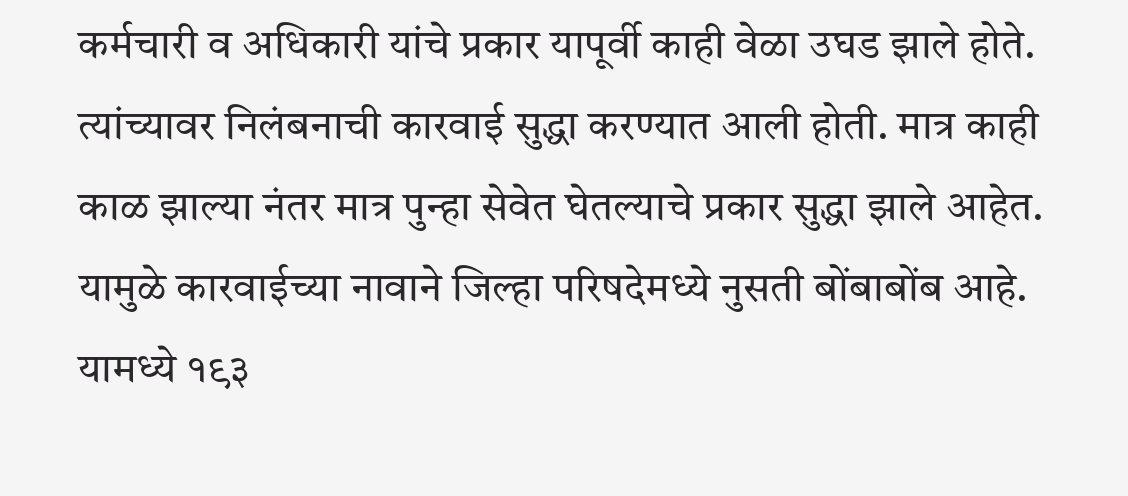कर्मचारी व अधिकारी यांचे प्रकार यापूर्वी काही वेळा उघड झाले होते. त्यांच्यावर निलंबनाची कारवाई सुद्धा करण्यात आली होती. मात्र काही काळ झाल्या नंतर मात्र पुन्हा सेवेत घेतल्याचे प्रकार सुद्धा झाले आहेत. यामुळे कारवाईच्या नावाने जिल्हा परिषदेमध्ये नुसती बोंबाबोंब आहे. यामध्ये १९३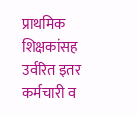प्राथमिक शिक्षकांसह उर्वरित इतर कर्मचारी व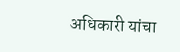अधिकारी यांचा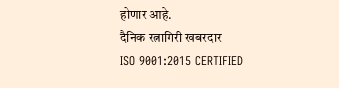होणार आहे.
दैनिक रत्नागिरी खबरदार
ISO 9001:2015 CERTIFIED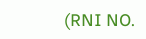(RNI NO.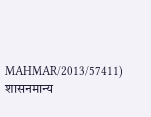MAHMAR/2013/57411)
शासनमान्य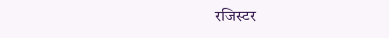रजिस्टर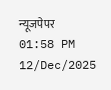न्यूजपेपर
01:58 PM 12/Dec/2025